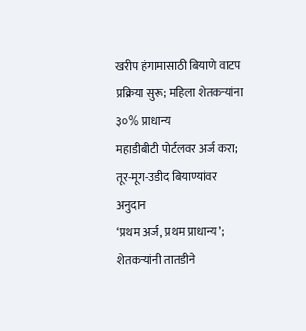खरीप हंगामासाठी बियाणे वाटप प्रक्रिया सुरू; महिला शेतकऱ्यांना ३०% प्राधान्य
महाडीबीटी पोर्टलवर अर्ज करा; तूर-मूग-उडीद बियाण्यांवर अनुदान
‘प्रथम अर्ज, प्रथम प्राधान्य’; शेतकऱ्यांनी तातडीने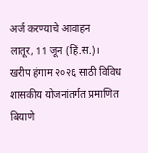अर्ज करण्याचे आवाहन
लातूर, 11 जून (हिं.स.)।
खरीप हंगाम २०२६ साठी विविध शासकीय योजनांतर्गत प्रमाणित बियाणे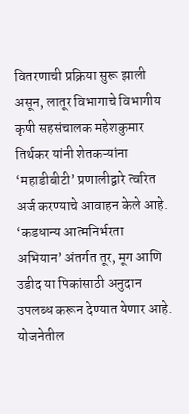वितरणाची प्रक्रिया सुरू झाली असून, लातूर विभागाचे विभागीय कृषी सहसंचालक महेशकुमार तिर्थकर यांनी शेतकऱ्यांना ‘महाडीबीटी’ प्रणालीद्वारे त्वरित अर्ज करण्याचे आवाहन केले आहे. ‘कडधान्य आत्मनिर्भरता अभियान’ अंतर्गत तूर, मूग आणि उडीद या पिकांसाठी अनुदान उपलब्ध करून देण्यात येणार आहे.
योजनेतील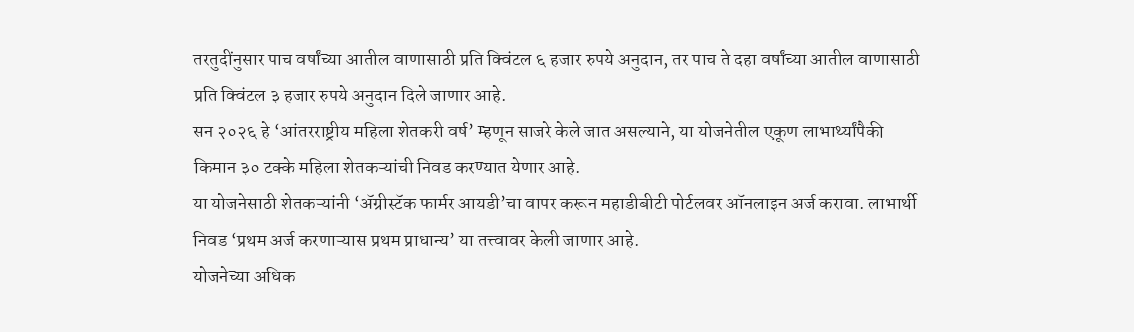तरतुदींनुसार पाच वर्षांच्या आतील वाणासाठी प्रति क्विंटल ६ हजार रुपये अनुदान, तर पाच ते दहा वर्षांच्या आतील वाणासाठी प्रति क्विंटल ३ हजार रुपये अनुदान दिले जाणार आहे.
सन २०२६ हे ‘आंतरराष्ट्रीय महिला शेतकरी वर्ष’ म्हणून साजरे केले जात असल्याने, या योजनेतील एकूण लाभार्थ्यांपैकी किमान ३० टक्के महिला शेतकऱ्यांची निवड करण्यात येणार आहे.
या योजनेसाठी शेतकऱ्यांनी ‘ॲग्रीस्टॅक फार्मर आयडी’चा वापर करून महाडीबीटी पोर्टलवर ऑनलाइन अर्ज करावा. लाभार्थी निवड ‘प्रथम अर्ज करणाऱ्यास प्रथम प्राधान्य’ या तत्त्वावर केली जाणार आहे.
योजनेच्या अधिक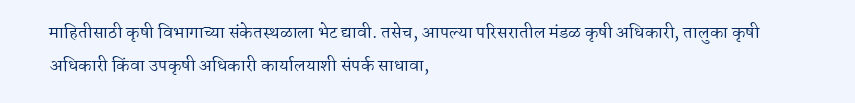माहितीसाठी कृषी विभागाच्या संकेतस्थळाला भेट द्यावी. तसेच, आपल्या परिसरातील मंडळ कृषी अधिकारी, तालुका कृषी अधिकारी किंवा उपकृषी अधिकारी कार्यालयाशी संपर्क साधावा,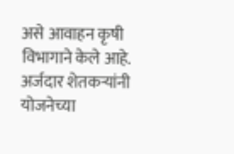असे आवाहन कृषी विभागाने केले आहे.
अर्जदार शेतकऱ्यांनी योजनेच्या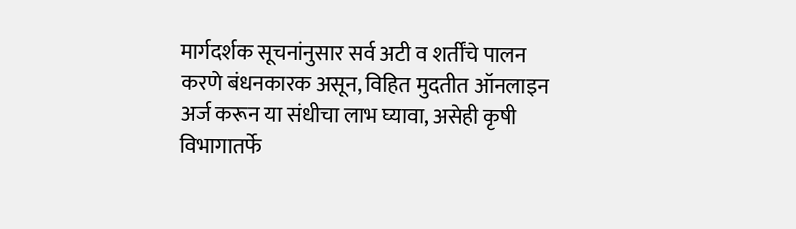मार्गदर्शक सूचनांनुसार सर्व अटी व शर्तींचे पालन करणे बंधनकारक असून, विहित मुदतीत ऑनलाइन अर्ज करून या संधीचा लाभ घ्यावा, असेही कृषी विभागातर्फे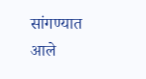सांगण्यात आले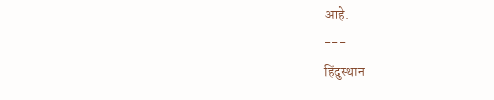आहे.
---
हिंदुस्थान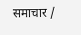समाचार /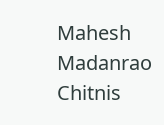Mahesh Madanrao Chitnis